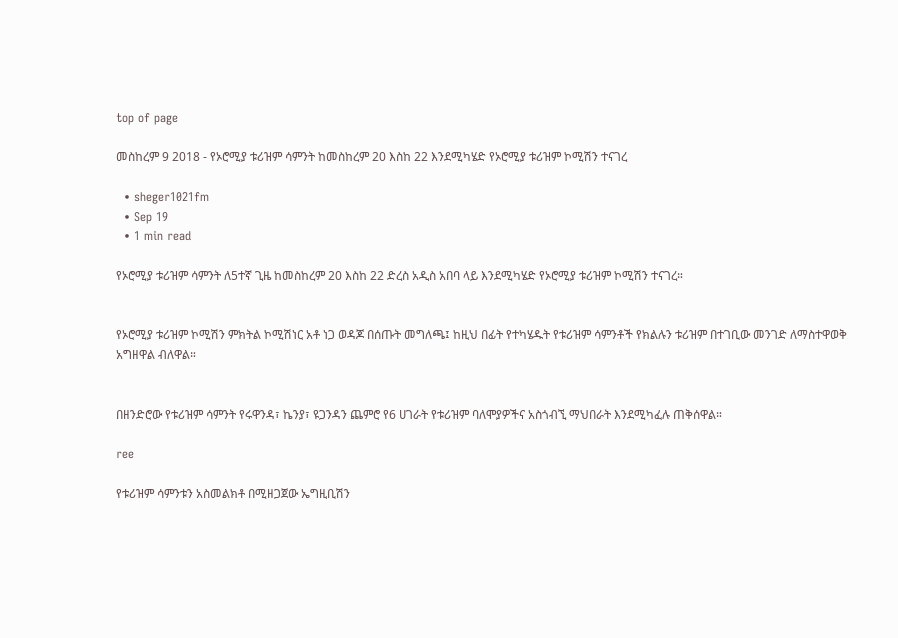top of page

መስከረም 9 2018 - የኦሮሚያ ቱሪዝም ሳምንት ከመስከረም 20 እስከ 22 እንደሚካሄድ የኦሮሚያ ቱሪዝም ኮሚሽን ተናገረ

  • sheger1021fm
  • Sep 19
  • 1 min read

የኦሮሚያ ቱሪዝም ሳምንት ለ5ተኛ ጊዜ ከመስከረም 20 እስከ 22 ድረስ አዲስ አበባ ላይ እንደሚካሄድ የኦሮሚያ ቱሪዝም ኮሚሽን ተናገረ።


የኦሮሚያ ቱሪዝም ኮሚሽን ምክትል ኮሚሽነር አቶ ነጋ ወዳጆ በሰጡት መግለጫ፤ ከዚህ በፊት የተካሄዱት የቱሪዝም ሳምንቶች የክልሉን ቱሪዝም በተገቢው መንገድ ለማስተዋወቅ አግዘዋል ብለዋል።


በዘንድሮው የቱሪዝም ሳምንት የሩዋንዳ፣ ኬንያ፣ ዩጋንዳን ጨምሮ የ6 ሀገራት የቱሪዝም ባለሞያዎችና አስጎብኚ ማህበራት እንደሚካፈሉ ጠቅሰዋል።

ree

የቱሪዝም ሳምንቱን አስመልክቶ በሚዘጋጀው ኤግዚቢሽን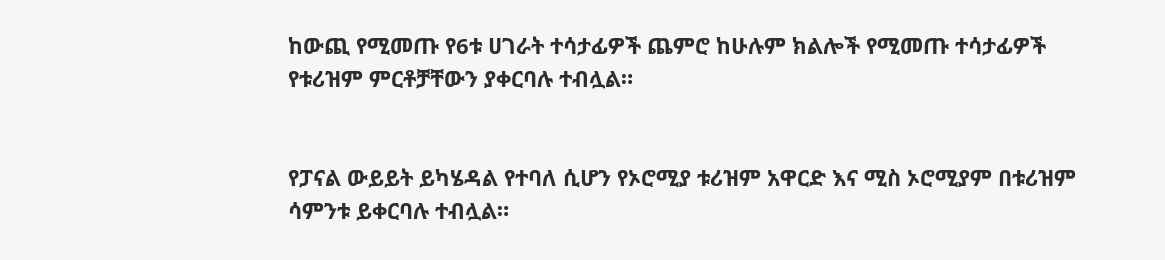ከውጪ የሚመጡ የ6ቱ ሀገራት ተሳታፊዎች ጨምሮ ከሁሉም ክልሎች የሚመጡ ተሳታፊዎች የቱሪዝም ምርቶቻቸውን ያቀርባሉ ተብሏል።


የፓናል ውይይት ይካሄዳል የተባለ ሲሆን የኦሮሚያ ቱሪዝም አዋርድ እና ሚስ ኦሮሚያም በቱሪዝም ሳምንቱ ይቀርባሉ ተብሏል።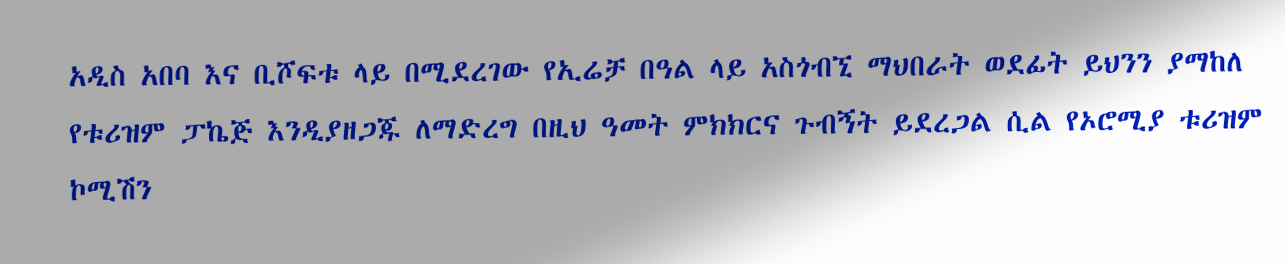አዲስ አበባ እና ቢሾፍቱ ላይ በሚደረገው የኢሬቻ በዓል ላይ አስጎብኚ ማህበራት ወደፊት ይህንን ያማከለ የቱሪዝም ፓኬጅ እንዲያዘጋጁ ለማድረግ በዚህ ዓመት ምክክርና ጉብኝት ይደረጋል ሲል የኦሮሚያ ቱሪዝም ኮሚሽን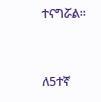ተናግሯል።


ለ5ተኛ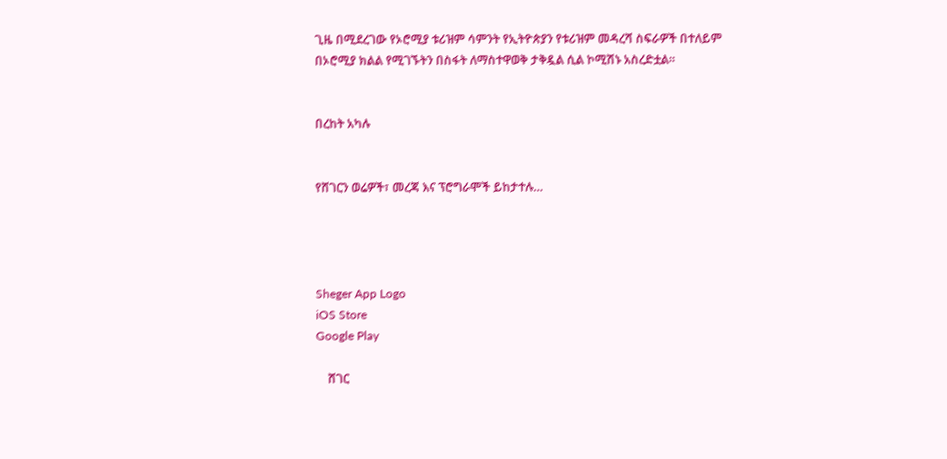ጊዜ በሚደረገው የኦሮሚያ ቱሪዝም ሳምንት የኢትዮጵያን የቱሪዝም መዳረሻ ስፍራዎች በተለይም በኦሮሚያ ክልል የሚገኙትን በስፋት ለማስተዋወቅ ታቅዷል ሲል ኮሚሽኑ አስረድቷል።


በረከት አካሉ


የሸገርን ወሬዎች፣ መረጃ እና ፕሮግራሞች ይከታተሉ…




Sheger App Logo
iOS Store
Google Play

    ሸገር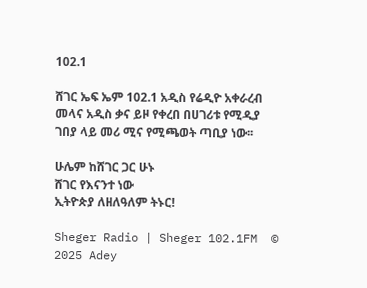102.1

ሸገር ኤፍ ኤም 102.1 አዲስ የሬዲዮ አቀራረብ መላና አዲስ ቃና ይዞ የቀረበ በሀገሪቱ የሚዲያ ገበያ ላይ መሪ ሚና የሚጫወት ጣቢያ ነው፡፡

ሁሌም ከሸገር ጋር ሁኑ
ሸገር የእናንተ ነው
ኢትዮጵያ ለዘለዓለም ትኑር!

Sheger Radio | Sheger 102.1FM  © 2025 Adey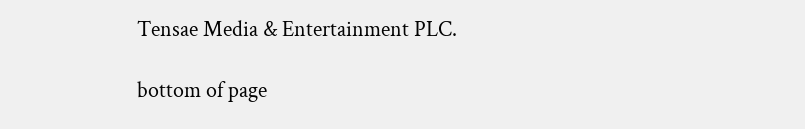Tensae Media & Entertainment PLC.

bottom of page